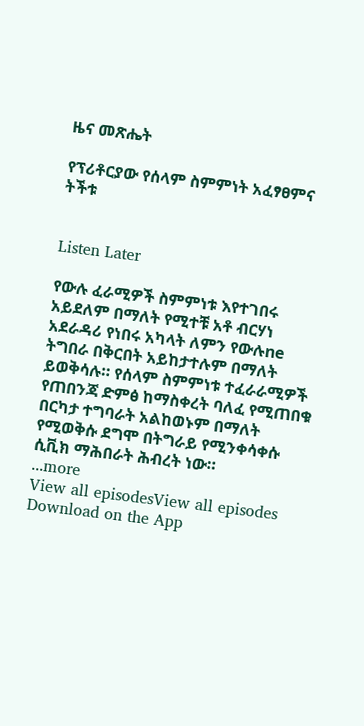ዜና መጽሔት

የፕሪቶርያው የሰላም ስምምነት አፈፃፀምና ትችቱ


Listen Later

የውሉ ፈራሚዎች ስምምነቱ እየተገበሩ አይደለም በማለት የሚተቹ አቶ ብርሃነ አደራዳሪ የነበሩ አካላት ለምን የውሉne ትግበራ በቅርበት አይከታተሉም በማለት ይወቅሳሉ። የሰላም ስምምነቱ ተፈራራሚዎች የጠበንጃ ድምፅ ከማስቀረት ባለፈ የሚጠበቁ በርካታ ተግባራት አልከወኑም በማለት የሚወቅሱ ደግሞ በትግራይ የሚንቀሳቀሱ ሲቪክ ማሕበራት ሕብረት ነው።
...more
View all episodesView all episodes
Download on the App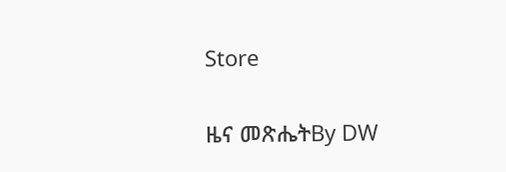Store

ዜና መጽሔትBy DW